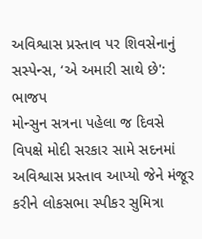અવિશ્વાસ પ્રસ્તાવ પર શિવસેનાનું સસ્પેન્સ, ‘એ અમારી સાથે છે': ભાજપ
મોન્સુન સત્રના પહેલા જ દિવસે વિપક્ષે મોદી સરકાર સામે સદનમાં અવિશ્વાસ પ્રસ્તાવ આપ્યો જેને મંજૂર કરીને લોકસભા સ્પીકર સુમિત્રા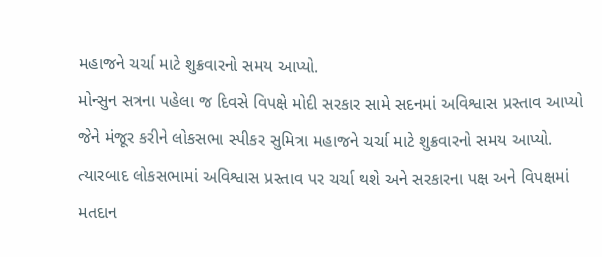મહાજને ચર્ચા માટે શુક્રવારનો સમય આપ્યો.
મોન્સુન સત્રના પહેલા જ દિવસે વિપક્ષે મોદી સરકાર સામે સદનમાં અવિશ્વાસ પ્રસ્તાવ આપ્યો જેને મંજૂર કરીને લોકસભા સ્પીકર સુમિત્રા મહાજને ચર્ચા માટે શુક્રવારનો સમય આપ્યો. ત્યારબાદ લોકસભામાં અવિશ્વાસ પ્રસ્તાવ પર ચર્ચા થશે અને સરકારના પક્ષ અને વિપક્ષમાં મતદાન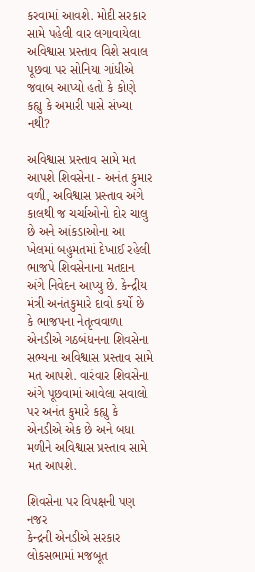કરવામાં આવશે. મોદી સરકાર સામે પહેલી વાર લગાવાયેલા અવિશ્વાસ પ્રસ્તાવ વિશે સવાલ પૂછવા પર સોનિયા ગાંધીએ જવાબ આપ્યો હતો કે કોણે કહ્યુ કે અમારી પાસે સંખ્યા નથી?

અવિશ્વાસ પ્રસ્તાવ સામે મત આપશે શિવસેના - અનંત કુમાર
વળી, અવિશ્વાસ પ્રસ્તાવ અંગે કાલથી જ ચર્ચાઓનો દોર ચાલુ છે અને આંકડાઓના આ ખેલમાં બહુમતમાં દેખાઈ રહેલી ભાજપે શિવસેનાના મતદાન અંગે નિવેદન આપ્યુ છે. કેન્દ્રીય મંત્રી અનંતકુમારે દાવો કર્યો છે કે ભાજપના નેતૃત્વવાળા એનડીએ ગઠબંધનના શિવસેના સભ્યના અવિશ્વાસ પ્રસ્તાવ સામે મત આપશે. વારંવાર શિવસેના અંગે પૂછવામાં આવેલા સવાલો પર અનંત કુમારે કહ્યુ કે એનડીએ એક છે અને બધા મળીને અવિશ્વાસ પ્રસ્તાવ સામે મત આપશે.

શિવસેના પર વિપક્ષની પણ નજર
કેન્દ્રની એનડીએ સરકાર લોકસભામાં મજબૂત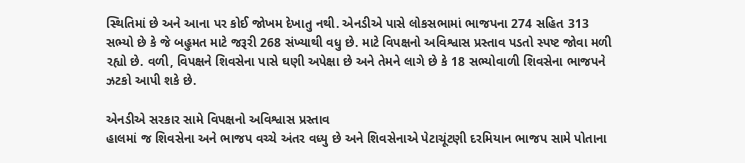સ્થિતિમાં છે અને આના પર કોઈ જોખમ દેખાતુ નથી. એનડીએ પાસે લોકસભામાં ભાજપના 274 સહિત 313 સભ્યો છે કે જે બહુમત માટે જરૂરી 268 સંખ્યાથી વધુ છે. માટે વિપક્ષનો અવિશ્વાસ પ્રસ્તાવ પડતો સ્પષ્ટ જોવા મળી રહ્યો છે. વળી, વિપક્ષને શિવસેના પાસે ઘણી અપેક્ષા છે અને તેમને લાગે છે કે 18 સભ્યોવાળી શિવસેના ભાજપને ઝટકો આપી શકે છે.

એનડીએ સરકાર સામે વિપક્ષનો અવિશ્વાસ પ્રસ્તાવ
હાલમાં જ શિવસેના અને ભાજપ વચ્ચે અંતર વધ્યુ છે અને શિવસેનાએ પેટાચૂંટણી દરમિયાન ભાજપ સામે પોતાના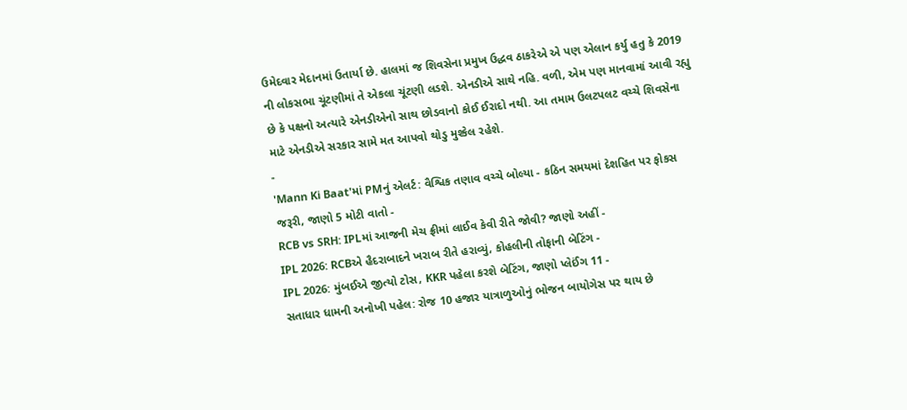ઉમેદવાર મેદાનમાં ઉતાર્યા છે. હાલમાં જ શિવસેના પ્રમુખ ઉદ્ધવ ઠાકરેએ એ પણ એલાન કર્યુ હતુ કે 2019 ની લોકસભા ચૂંટણીમાં તે એકલા ચૂંટણી લડશે. એનડીએ સાથે નહિ. વળી, એમ પણ માનવામાં આવી રહ્યુ છે કે પક્ષનો અત્યારે એનડીએનો સાથ છોડવાનો કોઈ ઈરાદો નથી. આ તમામ ઉલટપલટ વચ્ચે શિવસેના માટે એનડીએ સરકાર સામે મત આપવો થોડુ મુશ્કેલ રહેશે.
-
'Mann Ki Baat'માં PMનું એલર્ટ: વૈશ્વિક તણાવ વચ્ચે બોલ્યા - કઠિન સમયમાં દેશહિત પર ફોકસ જરૂરી, જાણો 5 મોટી વાતો -
RCB vs SRH: IPLમાં આજની મેચ ફ્રીમાં લાઈવ કેવી રીતે જોવી? જાણો અહીં -
IPL 2026: RCBએ હૈદરાબાદને ખરાબ રીતે હરાવ્યું, કોહલીની તોફાની બેટિંગ -
IPL 2026: મુંબઈએ જીત્યો ટોસ, KKR પહેલા કરશે બેટિંગ, જાણો પ્લેઈંગ 11 -
સતાધાર ધામની અનોખી પહેલ: રોજ 10 હજાર યાત્રાળુઓનું ભોજન બાયોગેસ પર થાય છે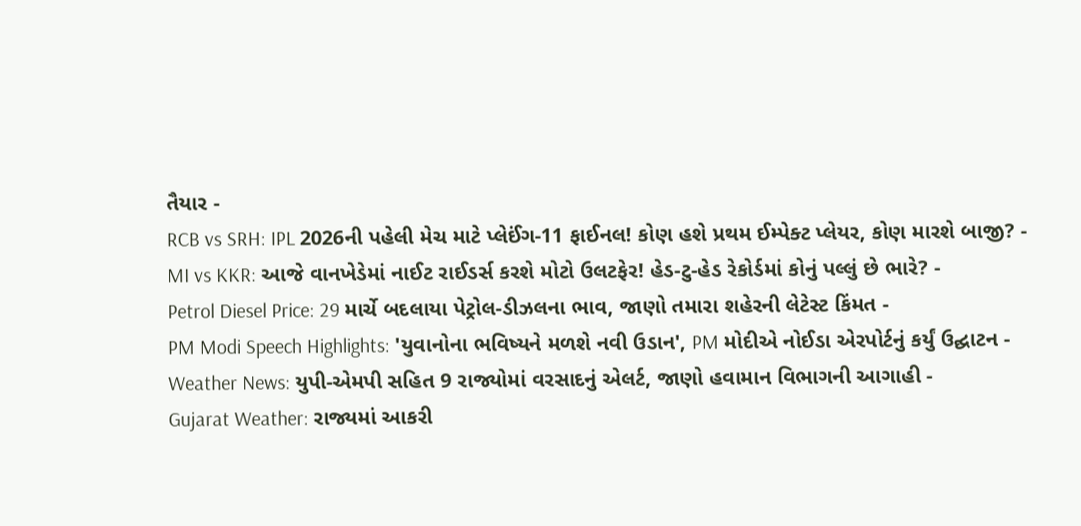તૈયાર -
RCB vs SRH: IPL 2026ની પહેલી મેચ માટે પ્લેઈંગ-11 ફાઈનલ! કોણ હશે પ્રથમ ઈમ્પેક્ટ પ્લેયર, કોણ મારશે બાજી? -
MI vs KKR: આજે વાનખેડેમાં નાઈટ રાઈડર્સ કરશે મોટો ઉલટફેર! હેડ-ટુ-હેડ રેકોર્ડમાં કોનું પલ્લું છે ભારે? -
Petrol Diesel Price: 29 માર્ચે બદલાયા પેટ્રોલ-ડીઝલના ભાવ, જાણો તમારા શહેરની લેટેસ્ટ કિંમત -
PM Modi Speech Highlights: 'યુવાનોના ભવિષ્યને મળશે નવી ઉડાન', PM મોદીએ નોઈડા એરપોર્ટનું કર્યું ઉદ્ઘાટન -
Weather News: યુપી-એમપી સહિત 9 રાજ્યોમાં વરસાદનું એલર્ટ, જાણો હવામાન વિભાગની આગાહી -
Gujarat Weather: રાજ્યમાં આકરી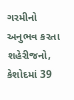ગરમીનો અનુભવ કરતા શહેરીજનો, કેશોદમાં 39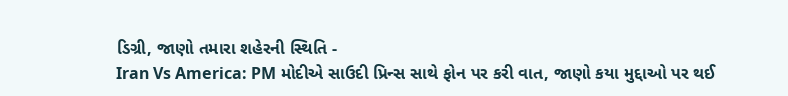ડિગ્રી, જાણો તમારા શહેરની સ્થિતિ -
Iran Vs America: PM મોદીએ સાઉદી પ્રિન્સ સાથે ફોન પર કરી વાત, જાણો કયા મુદ્દાઓ પર થઈ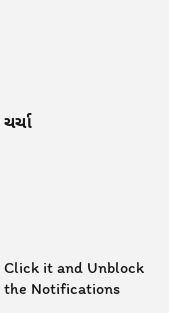ચર્ચા






Click it and Unblock the Notifications